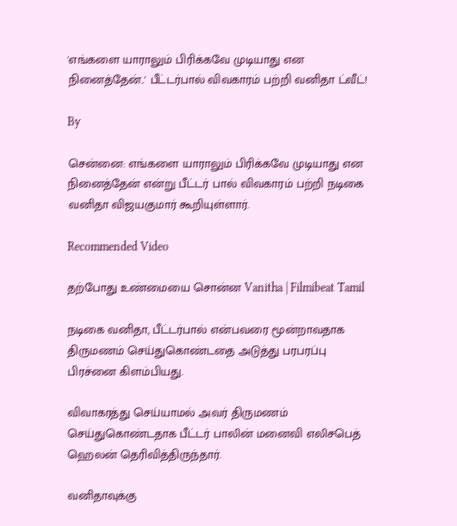'எங்களை யாராலும் பிரிக்கவே முடியாது என நினைத்தேன்..' பீட்டர்பால் விவகாரம் பற்றி வனிதா ட்வீட்!

By

சென்னை: எங்களை யாராலும் பிரிக்கவே முடியாது என நினைத்தேன் என்று பீட்டர் பால் விவகாரம் பற்றி நடிகை வனிதா விஜயகுமார் கூறியுள்ளார்.

Recommended Video

தற்போது உண்மையை சொன்ன Vanitha | Filmibeat Tamil

நடிகை வனிதா, பீட்டர்பால் என்பவரை மூன்றாவதாக திருமணம் செய்துகொண்டதை அடுத்து பரபரப்பு பிரச்னை கிளம்பியது.

விவாகரத்து செய்யாமல் அவர் திருமணம் செய்துகொண்டதாக பீட்டர் பாலின் மனைவி எலிசபெத் ஹெலன் தெரிவித்திருந்தார்.

வனிதாவுக்கு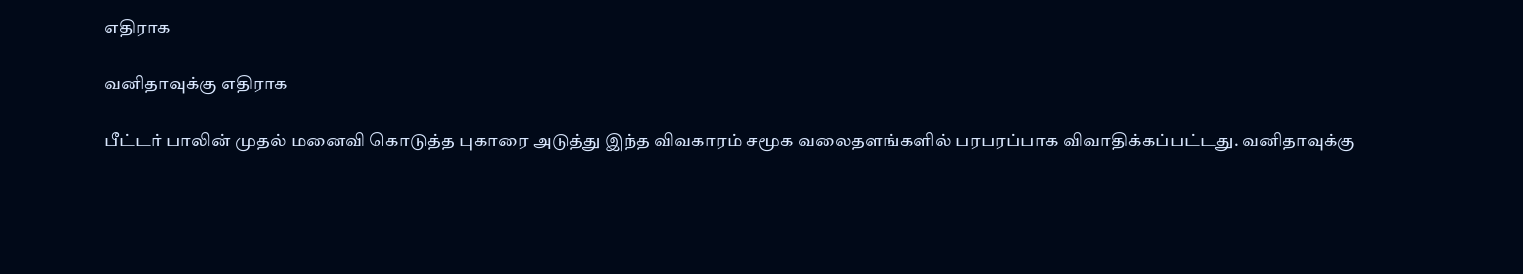எதிராக

வனிதாவுக்கு எதிராக

பீட்டர் பாலின் முதல் மனைவி கொடுத்த புகாரை அடுத்து இந்த விவகாரம் சமூக வலைதளங்களில் பரபரப்பாக விவாதிக்கப்பட்டது. வனிதாவுக்கு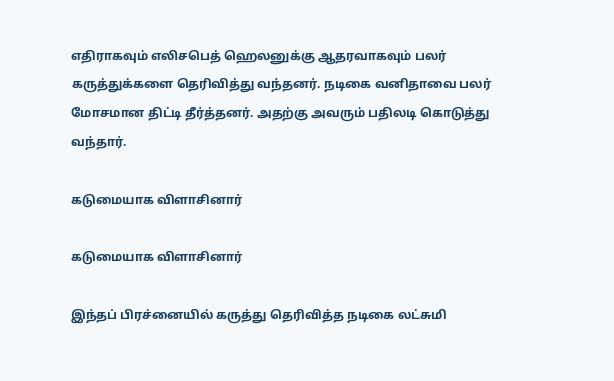எதிராகவும் எலிசபெத் ஹெலனுக்கு ஆதரவாகவும் பலர் கருத்துக்களை தெரிவித்து வந்தனர். நடிகை வனிதாவை பலர் மோசமான திட்டி தீர்த்தனர். அதற்கு அவரும் பதிலடி கொடுத்து வந்தார்.

கடுமையாக விளாசினார்

கடுமையாக விளாசினார்

இந்தப் பிரச்னையில் கருத்து தெரிவித்த நடிகை லட்சுமி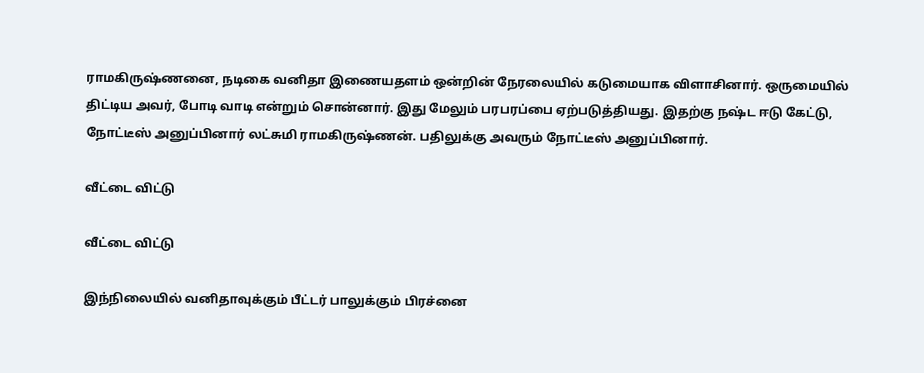ராமகிருஷ்ணனை, நடிகை வனிதா இணையதளம் ஒன்றின் நேரலையில் கடுமையாக விளாசினார். ஒருமையில் திட்டிய அவர், போடி வாடி என்றும் சொன்னார். இது மேலும் பரபரப்பை ஏற்படுத்தியது. இதற்கு நஷ்ட ஈடு கேட்டு, நோட்டீஸ் அனுப்பினார் லட்சுமி ராமகிருஷ்ணன். பதிலுக்கு அவரும் நோட்டீஸ் அனுப்பினார்.

வீட்டை விட்டு

வீட்டை விட்டு

இந்நிலையில் வனிதாவுக்கும் பீட்டர் பாலுக்கும் பிரச்னை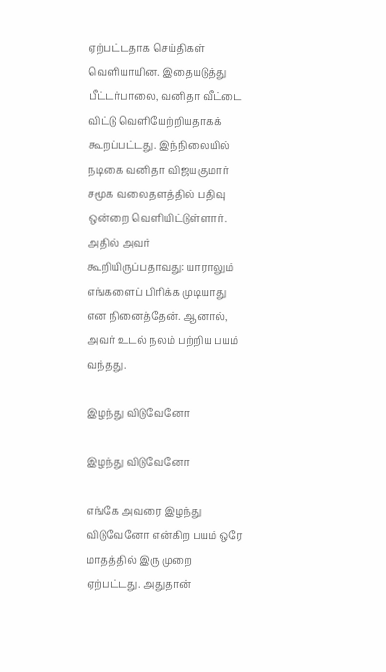ஏற்பட்டதாக செய்திகள் வெளியாயின. இதையடுத்து பீட்டர்பாலை, வனிதா வீட்டை விட்டு வெளியேற்றியதாகக் கூறப்பட்டது. இந்நிலையில் நடிகை வனிதா விஜயகுமார் சமூக வலைதளத்தில் பதிவு ஒன்றை வெளியிட்டுள்ளார். அதில் அவர் கூறியிருப்பதாவது: யாராலும் எங்களைப் பிரிக்க முடியாது என நினைத்தேன். ஆனால், அவர் உடல் நலம் பற்றிய பயம் வந்தது.

இழந்து விடுவேனோ

இழந்து விடுவேனோ

எங்கே அவரை இழந்து விடுவேனோ என்கிற பயம் ஒரே மாதத்தில் இரு முறை ஏற்பட்டது. அதுதான்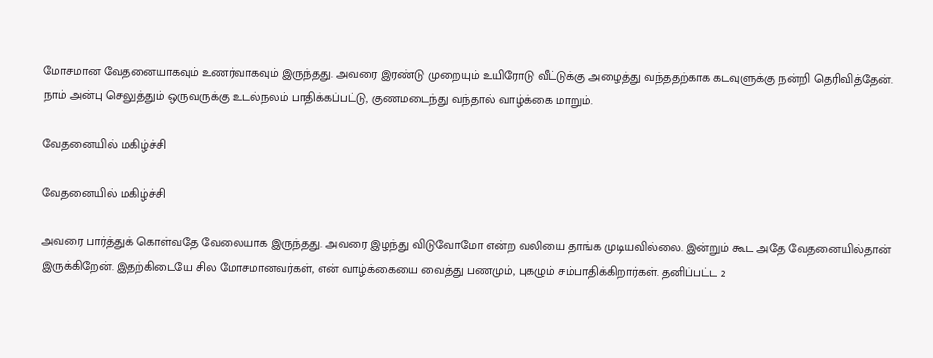மோசமான வேதனையாகவும் உணர்வாகவும் இருந்தது. அவரை இரண்டு முறையும் உயிரோடு வீட்டுக்கு அழைத்து வந்ததற்காக கடவுளுக்கு நன்றி தெரிவித்தேன். நாம் அன்பு செலுத்தும் ஒருவருக்கு உடல்நலம் பாதிக்கப்பட்டு, குணமடைந்து வந்தால் வாழ்க்கை மாறும்.

வேதனையில் மகிழ்ச்சி

வேதனையில் மகிழ்ச்சி

அவரை பார்த்துக் கொள்வதே வேலையாக இருந்தது. அவரை இழந்து விடுவோமோ என்ற வலியை தாங்க முடியவில்லை. இன்றும் கூட அதே வேதனையில்தான் இருக்கிறேன். இதற்கிடையே சில மோசமானவர்கள், என் வாழ்க்கையை வைத்து பணமும், புகழும் சம்பாதிக்கிறார்கள். தனிப்பட்ட 2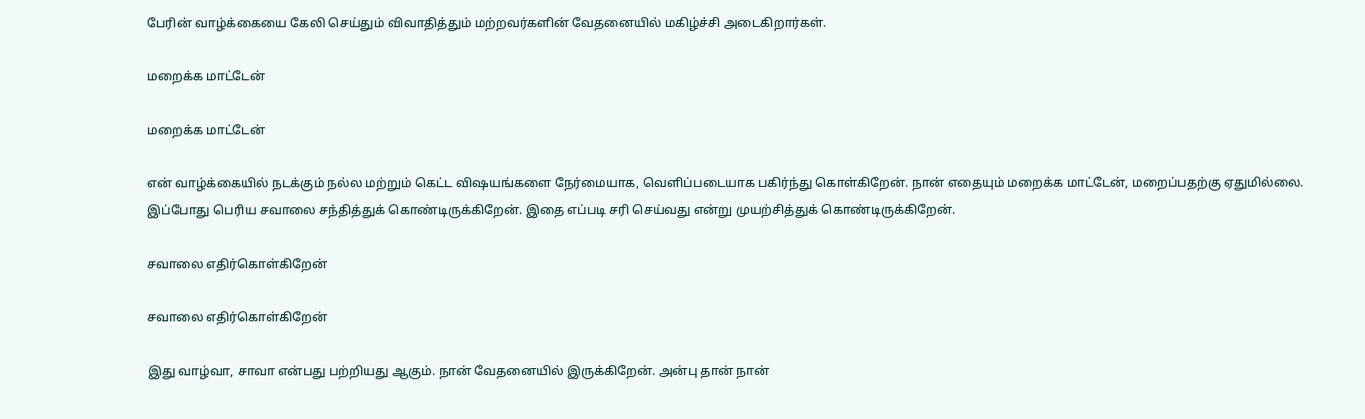பேரின் வாழ்க்கையை கேலி செய்தும் விவாதித்தும் மற்றவர்களின் வேதனையில் மகிழ்ச்சி அடைகிறார்கள்.

மறைக்க மாட்டேன்

மறைக்க மாட்டேன்

என் வாழ்க்கையில் நடக்கும் நல்ல மற்றும் கெட்ட விஷயங்களை நேர்மையாக, வெளிப்படையாக பகிர்ந்து கொள்கிறேன். நான் எதையும் மறைக்க மாட்டேன், மறைப்பதற்கு ஏதுமில்லை. இப்போது பெரிய சவாலை சந்தித்துக் கொண்டிருக்கிறேன். இதை எப்படி சரி செய்வது என்று முயற்சித்துக் கொண்டிருக்கிறேன்.

சவாலை எதிர்கொள்கிறேன்

சவாலை எதிர்கொள்கிறேன்

இது வாழ்வா, சாவா என்பது பற்றியது ஆகும். நான் வேதனையில் இருக்கிறேன். அன்பு தான் நான்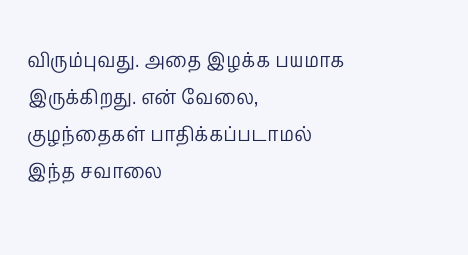விரும்புவது. அதை இழக்க பயமாக இருக்கிறது. என் வேலை, குழந்தைகள் பாதிக்கப்படாமல் இந்த சவாலை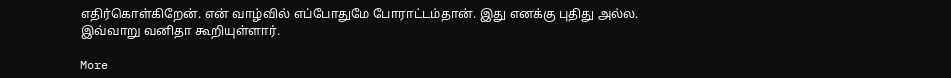எதிர்கொள்கிறேன். என் வாழ்வில் எப்போதுமே போராட்டம்தான். இது எனக்கு புதிது அல்ல. இவ்வாறு வனிதா கூறியுள்ளார்.

More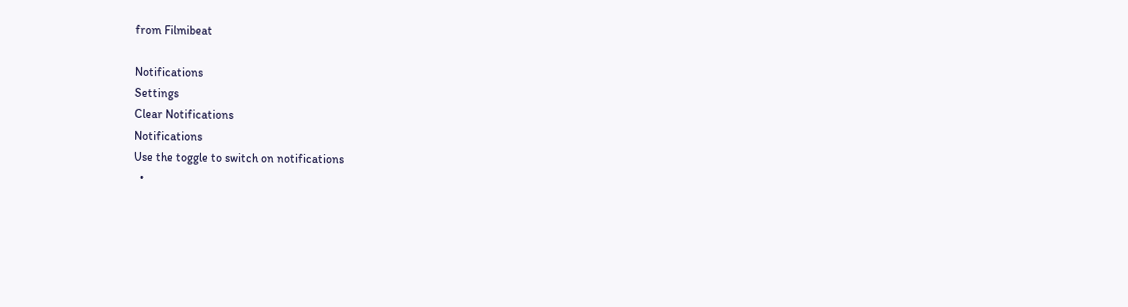from Filmibeat

Notifications
Settings
Clear Notifications
Notifications
Use the toggle to switch on notifications
  •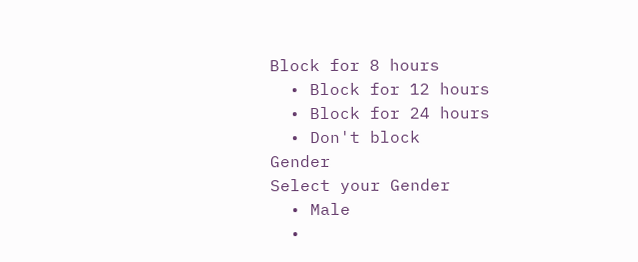Block for 8 hours
  • Block for 12 hours
  • Block for 24 hours
  • Don't block
Gender
Select your Gender
  • Male
  •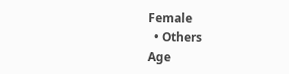Female
  • Others
Age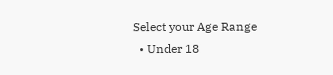Select your Age Range
  • Under 18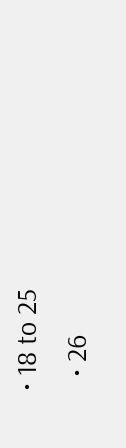• 18 to 25
  • 26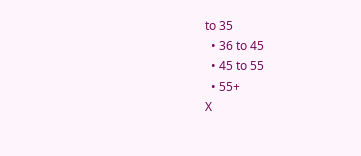to 35
  • 36 to 45
  • 45 to 55
  • 55+
X